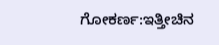ಗೋಕರ್ಣ:ಇತ್ತೀಚಿನ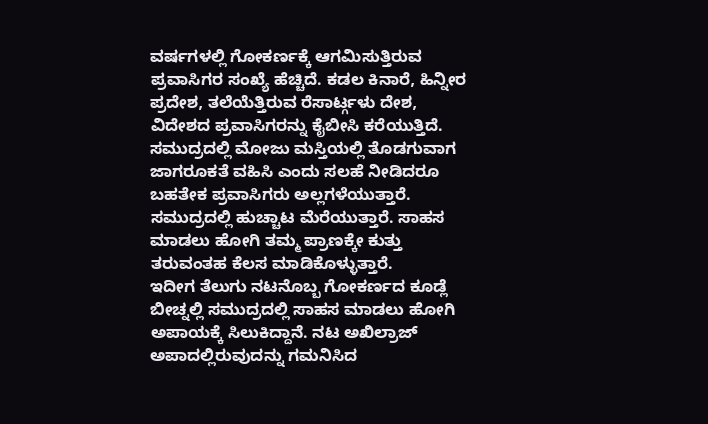ವರ್ಷಗಳಲ್ಲಿ ಗೋಕರ್ಣಕ್ಕೆ ಆಗಮಿಸುತ್ತಿರುವ ಪ್ರವಾಸಿಗರ ಸಂಖ್ಯೆ ಹೆಚ್ಚಿದೆ. ಕಡಲ ಕಿನಾರೆ, ಹಿನ್ನೀರ ಪ್ರದೇಶ, ತಲೆಯೆತ್ತಿರುವ ರೆಸಾರ್ಟ್ಗಳು ದೇಶ, ವಿದೇಶದ ಪ್ರವಾಸಿಗರನ್ನು ಕೈಬೀಸಿ ಕರೆಯುತ್ತಿದೆ. ಸಮುದ್ರದಲ್ಲಿ ಮೋಜು ಮಸ್ತಿಯಲ್ಲಿ ತೊಡಗುವಾಗ ಜಾಗರೂಕತೆ ವಹಿಸಿ ಎಂದು ಸಲಹೆ ನೀಡಿದರೂ ಬಹತೇಕ ಪ್ರವಾಸಿಗರು ಅಲ್ಲಗಳೆಯುತ್ತಾರೆ. ಸಮುದ್ರದಲ್ಲಿ ಹುಚ್ಚಾಟ ಮೆರೆಯುತ್ತಾರೆ. ಸಾಹಸ ಮಾಡಲು ಹೋಗಿ ತಮ್ಮ ಪ್ರಾಣಕ್ಕೇ ಕುತ್ತು ತರುವಂತಹ ಕೆಲಸ ಮಾಡಿಕೊಳ್ಳುತ್ತಾರೆ.
ಇದೀಗ ತೆಲುಗು ನಟನೊಬ್ಬ ಗೋಕರ್ಣದ ಕೂಡ್ಲೆ ಬೀಚ್ನಲ್ಲಿ ಸಮುದ್ರದಲ್ಲಿ ಸಾಹಸ ಮಾಡಲು ಹೋಗಿ ಅಪಾಯಕ್ಕೆ ಸಿಲುಕಿದ್ದಾನೆ. ನಟ ಅಖಿಲ್ರಾಜ್ ಅಪಾದಲ್ಲಿರುವುದನ್ನು ಗಮನಿಸಿದ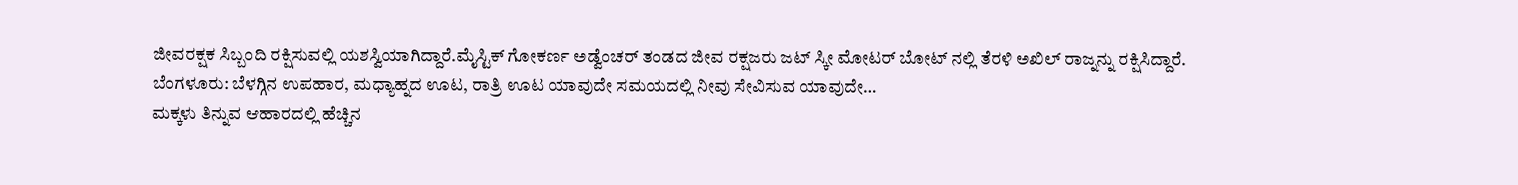ಜೀವರಕ್ಷಕ ಸಿಬ್ಬಂದಿ ರಕ್ಷಿಸುವಲ್ಲಿ ಯಶಸ್ವಿಯಾಗಿದ್ದಾರೆ.ಮೈಸ್ಟಿಕ್ ಗೋಕರ್ಣ‌ ಅಡ್ವೆಂಚರ್ ತಂಡದ ಜೀವ ರಕ್ಷಜರು ಜಟ್ ಸ್ಕೀ ಮೋಟರ್ ಬೋಟ್ ನಲ್ಲಿ ತೆರಳಿ‌ ಅಖಿಲ್ ರಾಜ್ನನ್ನು ರಕ್ಷಿಸಿದ್ದಾರೆ.
ಬೆಂಗಳೂರು: ಬೆಳಗ್ಗಿನ ಉಪಹಾರ, ಮಧ್ಯಾಹ್ನದ ಊಟ, ರಾತ್ರಿ ಊಟ ಯಾವುದೇ ಸಮಯದಲ್ಲಿ ನೀವು ಸೇವಿಸುವ ಯಾವುದೇ…
ಮಕ್ಕಳು ತಿನ್ನುವ ಆಹಾರದಲ್ಲಿ ಹೆಚ್ಚಿನ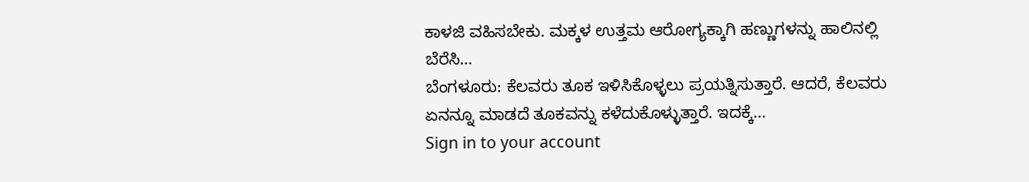ಕಾಳಜಿ ವಹಿಸಬೇಕು. ಮಕ್ಕಳ ಉತ್ತಮ ಆರೋಗ್ಯಕ್ಕಾಗಿ ಹಣ್ಣುಗಳನ್ನು ಹಾಲಿನಲ್ಲಿ ಬೆರೆಸಿ…
ಬೆಂಗಳೂರು: ಕೆಲವರು ತೂಕ ಇಳಿಸಿಕೊಳ್ಳಲು ಪ್ರಯತ್ನಿಸುತ್ತಾರೆ. ಆದರೆ, ಕೆಲವರು ಏನನ್ನೂ ಮಾಡದೆ ತೂಕವನ್ನು ಕಳೆದುಕೊಳ್ಳುತ್ತಾರೆ. ಇದಕ್ಕೆ…
Sign in to your account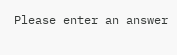Please enter an answer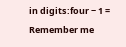in digits:four − 1 =
Remember me